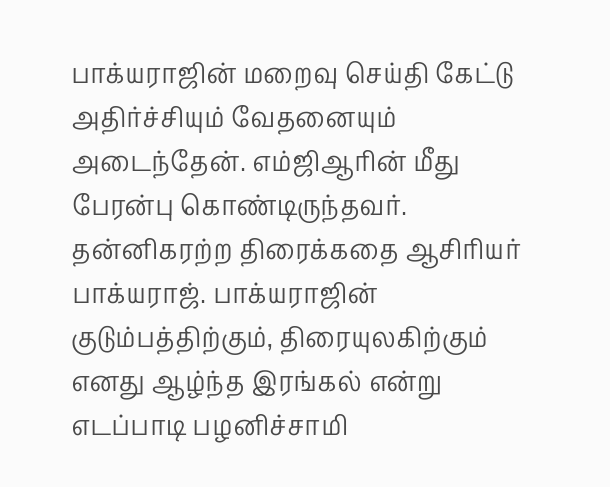பாக்யராஜின் மறைவு செய்தி கேட்டு அதிர்ச்சியும் வேதனையும் அடைந்தேன். எம்ஜிஆரின் மீது பேரன்பு கொண்டிருந்தவர். தன்னிகரற்ற திரைக்கதை ஆசிரியர் பாக்யராஜ். பாக்யராஜின் குடும்பத்திற்கும், திரையுலகிற்கும் எனது ஆழ்ந்த இரங்கல் என்று எடப்பாடி பழனிச்சாமி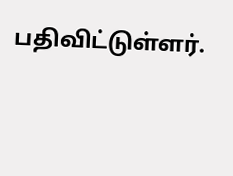பதிவிட்டுள்ளர்.